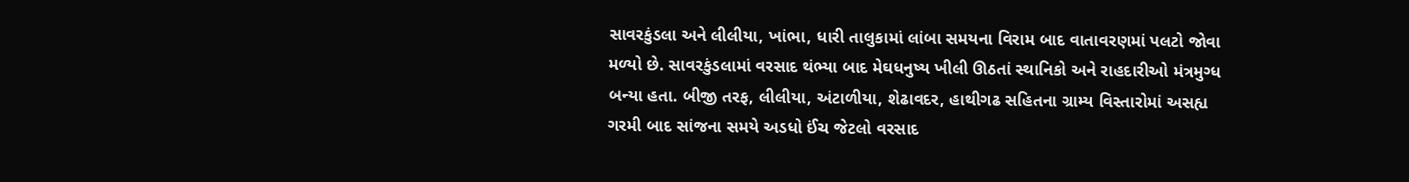સાવરકુંડલા અને લીલીયા, ખાંભા, ધારી તાલુકામાં લાંબા સમયના વિરામ બાદ વાતાવરણમાં પલટો જોવા મળ્યો છે. સાવરકુંડલામાં વરસાદ થંભ્યા બાદ મેઘધનુષ્ય ખીલી ઊઠતાં સ્થાનિકો અને રાહદારીઓ મંત્રમુગ્ધ બન્યા હતા. બીજી તરફ, લીલીયા, અંટાળીયા, શેઢાવદર, હાથીગઢ સહિતના ગ્રામ્ય વિસ્તારોમાં અસહ્ય ગરમી બાદ સાંજના સમયે અડધો ઈંચ જેટલો વરસાદ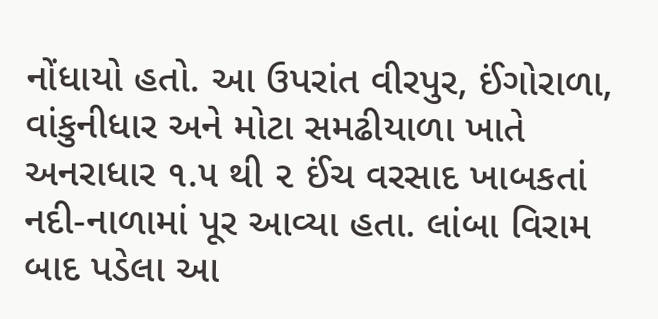નોંધાયો હતો. આ ઉપરાંત વીરપુર, ઈંગોરાળા, વાંકુનીધાર અને મોટા સમઢીયાળા ખાતે અનરાધાર ૧.૫ થી ૨ ઈંચ વરસાદ ખાબકતાં નદી-નાળામાં પૂર આવ્યા હતા. લાંબા વિરામ બાદ પડેલા આ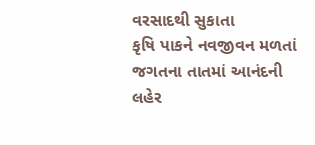વરસાદથી સુકાતા
કૃષિ પાકને નવજીવન મળતાં જગતના તાતમાં આનંદની લહેર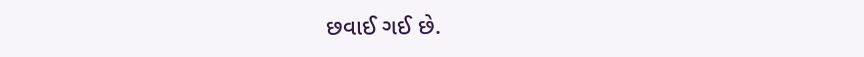છવાઈ ગઈ છે.